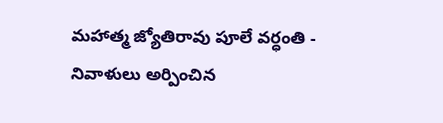మహాత్మ జ్యోతిరావు పూలే వర్ధంతి - నివాళులు అర్పించిన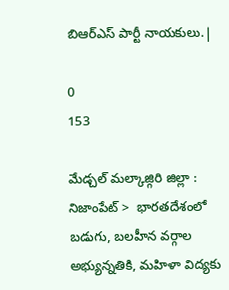బిఆర్ఎస్ పార్టీ నాయకులు.|

0
153

మేడ్చల్ మల్కాజ్గిరి జిల్లా :  నిజాంపేట్ >  భారతదేశంలో బడుగు, బలహీన వర్గాల అభ్యున్నతికి, మహిళా విద్యకు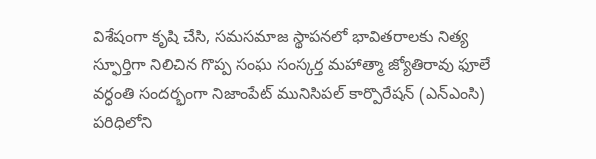విశేషంగా కృషి చేసి, సమసమాజ స్థాపనలో భావితరాలకు నిత్య స్ఫూర్తిగా నిలిచిన గొప్ప సంఘ సంస్కర్త మహాత్మా జ్యోతిరావు ఫూలే వర్ధంతి సందర్భంగా నిజాంపేట్ మునిసిపల్ కార్పొరేషన్ (ఎన్ఎంసి) పరిధిలోని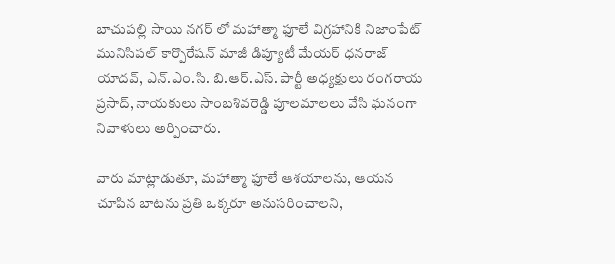బాచుపల్లి సాయి నగర్ లో మహాత్మా ఫూలే విగ్రహానికి నిజాంపేట్ మునిసిపల్ కార్పొరేషన్ మాజీ డిప్యూటీ మేయర్ ధనరాజ్ యాదవ్, ఎన్.ఎం.సి. బి.ఆర్.ఎస్. పార్టీ అధ్యక్షులు రంగరాయ ప్రసాద్, నాయకులు సాంబశివరెడ్డి పూలమాలలు వేసి ఘనంగా నివాళులు అర్పించారు.

వారు మాట్లాడుతూ, మహాత్మా ఫూలే ఆశయాలను, ఆయన చూపిన బాటను ప్రతి ఒక్కరూ అనుసరించాలని,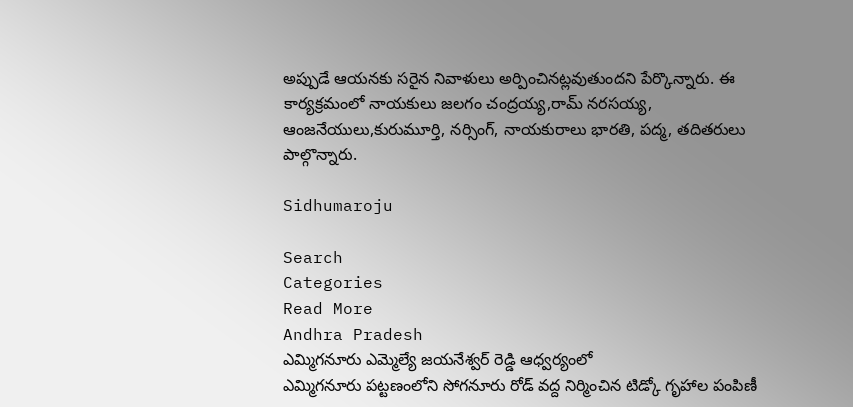అప్పుడే ఆయనకు సరైన నివాళులు అర్పించినట్లవుతుందని పేర్కొన్నారు. ఈ కార్యక్రమంలో నాయకులు జలగం చంద్రయ్య,రామ్ నరసయ్య, ఆంజనేయులు,కురుమూర్తి, నర్సింగ్, నాయకురాలు భారతి, పద్మ, తదితరులు పాల్గొన్నారు.

Sidhumaroju

Search
Categories
Read More
Andhra Pradesh
ఎమ్మిగనూరు ఎమ్మెల్యే జయనేశ్వర్ రెడ్డి ఆధ్వర్యంలో
ఎమ్మిగనూరు పట్టణంలోని సోగనూరు రోడ్ వద్ద నిర్మించిన టిడ్కో గృహాల పంపిణీ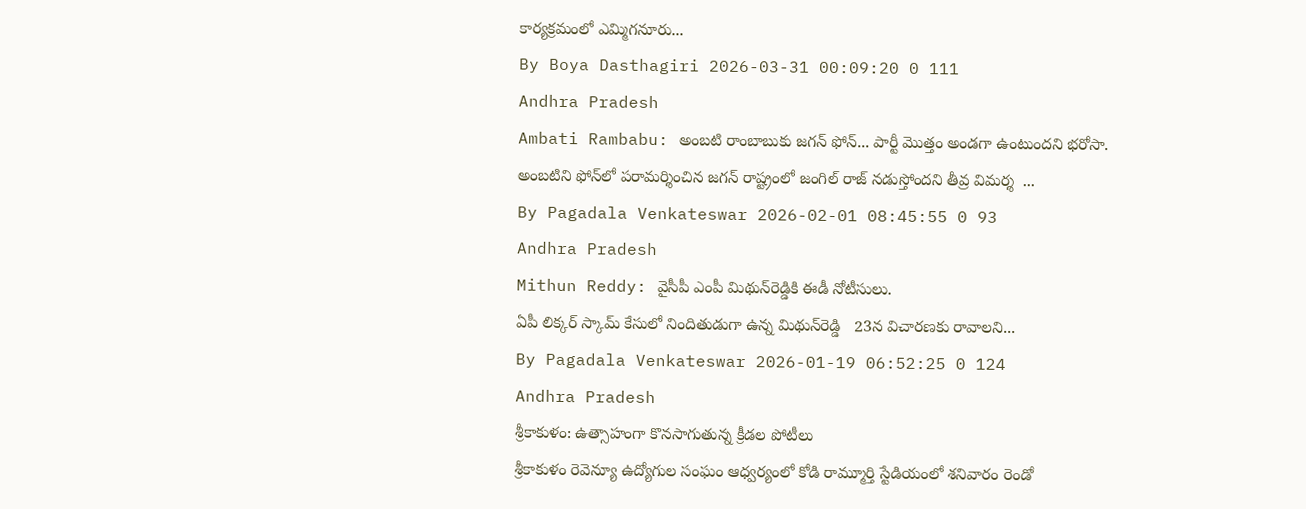కార్యక్రమంలో ఎమ్మిగనూరు...
By Boya Dasthagiri 2026-03-31 00:09:20 0 111
Andhra Pradesh
Ambati Rambabu: అంబటి రాంబాబుకు జగన్ ఫోన్‌... పార్టీ మొత్తం అండగా ఉంటుందని భరోసా.
అంబటిని ఫోన్‌లో పరామర్శించిన జగన్ రాష్ట్రంలో జంగిల్ రాజ్ నడుస్తోందని తీవ్ర విమర్శ  ...
By Pagadala Venkateswar 2026-02-01 08:45:55 0 93
Andhra Pradesh
Mithun Reddy: వైసీపీ ఎంపీ మిథున్‌రెడ్డికి ఈడీ నోటీసులు.
ఏపీ లిక్కర్ స్కామ్ కేసులో నిందితుడుగా ఉన్న మిథున్‌రెడ్డి   23న విచారణకు రావాలని...
By Pagadala Venkateswar 2026-01-19 06:52:25 0 124
Andhra Pradesh
శ్రీకాకుళం: ఉత్సాహంగా కొనసాగుతున్న క్రీడల పోటీలు
శ్రీకాకుళం రెవెన్యూ ఉద్యోగుల సంఘం ఆధ్వర్యంలో కోడి రామ్మూర్తి స్టేడియంలో శనివారం రెండో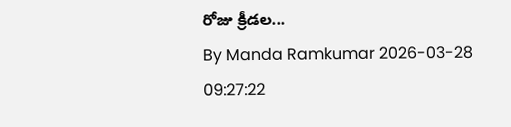రోజు క్రీడల...
By Manda Ramkumar 2026-03-28 09:27:22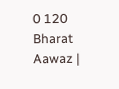0 120
Bharat Aawaz |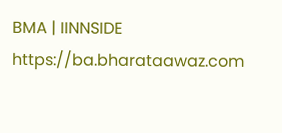BMA | IINNSIDE https://ba.bharataawaz.com